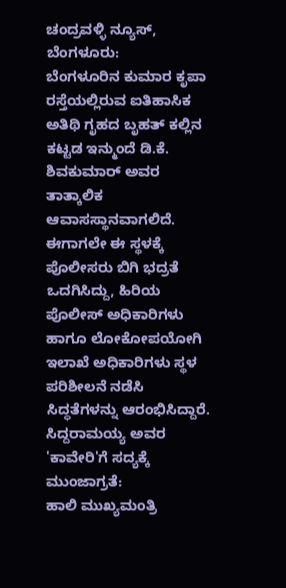ಚಂದ್ರವಳ್ಳಿ ನ್ಯೂಸ್, ಬೆಂಗಳೂರು:
ಬೆಂಗಳೂರಿನ ಕುಮಾರ ಕೃಪಾ ರಸ್ತೆಯಲ್ಲಿರುವ ಐತಿಹಾಸಿಕ ಅತಿಥಿ ಗೃಹದ ಬೃಹತ್ ಕಲ್ಲಿನ ಕಟ್ಟಡ ಇನ್ಮುಂದೆ ಡಿ.ಕೆ. ಶಿವಕುಮಾರ್ ಅವರ ತಾತ್ಕಾಲಿಕ ಆವಾಸಸ್ಥಾನವಾಗಲಿದೆ. ಈಗಾಗಲೇ ಈ ಸ್ಥಳಕ್ಕೆ ಪೊಲೀಸರು ಬಿಗಿ ಭದ್ರತೆ ಒದಗಿಸಿದ್ದು, ಹಿರಿಯ ಪೊಲೀಸ್ ಅಧಿಕಾರಿಗಳು ಹಾಗೂ ಲೋಕೋಪಯೋಗಿ ಇಲಾಖೆ ಅಧಿಕಾರಿಗಳು ಸ್ಥಳ ಪರಿಶೀಲನೆ ನಡೆಸಿ ಸಿದ್ಧತೆಗಳನ್ನು ಆರಂಭಿಸಿದ್ದಾರೆ.
ಸಿದ್ದರಾಮಯ್ಯ ಅವರ 'ಕಾವೇರಿ'ಗೆ ಸದ್ಯಕ್ಕೆ ಮುಂಜಾಗ್ರತೆ:
ಹಾಲಿ ಮುಖ್ಯಮಂತ್ರಿ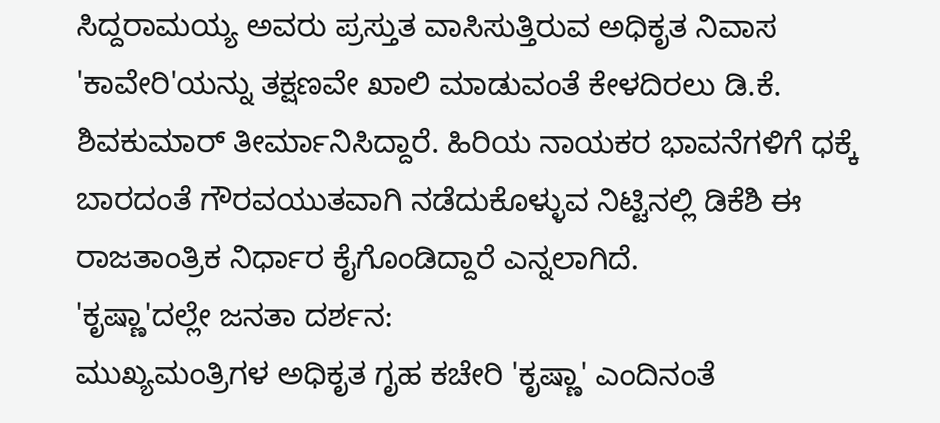ಸಿದ್ದರಾಮಯ್ಯ ಅವರು ಪ್ರಸ್ತುತ ವಾಸಿಸುತ್ತಿರುವ ಅಧಿಕೃತ ನಿವಾಸ 'ಕಾವೇರಿ'ಯನ್ನು ತಕ್ಷಣವೇ ಖಾಲಿ ಮಾಡುವಂತೆ ಕೇಳದಿರಲು ಡಿ.ಕೆ. ಶಿವಕುಮಾರ್ ತೀರ್ಮಾನಿಸಿದ್ದಾರೆ. ಹಿರಿಯ ನಾಯಕರ ಭಾವನೆಗಳಿಗೆ ಧಕ್ಕೆ ಬಾರದಂತೆ ಗೌರವಯುತವಾಗಿ ನಡೆದುಕೊಳ್ಳುವ ನಿಟ್ಟಿನಲ್ಲಿ ಡಿಕೆಶಿ ಈ ರಾಜತಾಂತ್ರಿಕ ನಿರ್ಧಾರ ಕೈಗೊಂಡಿದ್ದಾರೆ ಎನ್ನಲಾಗಿದೆ.
'ಕೃಷ್ಣಾ'ದಲ್ಲೇ ಜನತಾ ದರ್ಶನ:
ಮುಖ್ಯಮಂತ್ರಿಗಳ ಅಧಿಕೃತ ಗೃಹ ಕಚೇರಿ 'ಕೃಷ್ಣಾ' ಎಂದಿನಂತೆ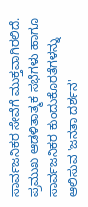ಸಾರ್ವಜನಿಕರ ಸೇವೆಗೆ ಮುಕ್ತವಾಗಿರಲಿದೆ. ಪ್ರಮುಖ ಆಡಳಿತಾತ್ಮಕ ಸಭೆಗಳು ಹಾಗೂ ಸಾರ್ವಜನಿಕರ ಕುಂದುಕೊರತೆಗಳನ್ನು ಆಲಿಸುವ 'ಜನತಾ ದರ್ಶನ'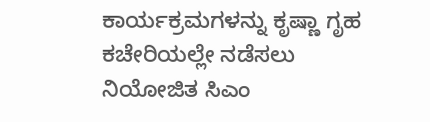ಕಾರ್ಯಕ್ರಮಗಳನ್ನು ಕೃಷ್ಣಾ ಗೃಹ ಕಚೇರಿಯಲ್ಲೇ ನಡೆಸಲು ನಿಯೋಜಿತ ಸಿಎಂ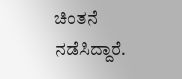ಚಿಂತನೆ ನಡೆಸಿದ್ದಾರೆ.